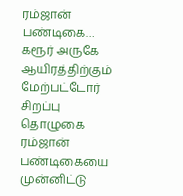ரம்ஜான் பண்டிகை… கரூர் அருகே ஆயிரத்திற்கும் மேற்பட்டோர் சிறப்பு தொழுகை
ரம்ஜான் பண்டிகையை முன்னிட்டு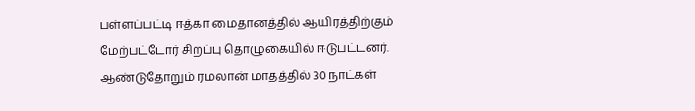பள்ளப்பட்டி ஈத்கா மைதானத்தில் ஆயிரத்திற்கும் மேற்பட்டோர் சிறப்பு தொழுகையில் ஈடுபட்டனர். ஆண்டுதோறும் ரமலான் மாதத்தில் 30 நாட்கள்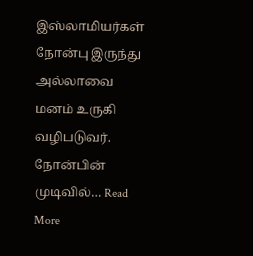இஸ்லாமியர்கள் நோன்பு இருந்து அல்லாவை மனம் உருகி வழிபடுவர். நோன்பின் முடிவில்… Read More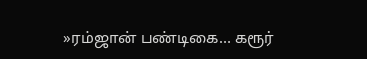»ரம்ஜான் பண்டிகை… கரூர்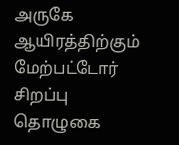அருகே ஆயிரத்திற்கும் மேற்பட்டோர் சிறப்பு தொழுகை